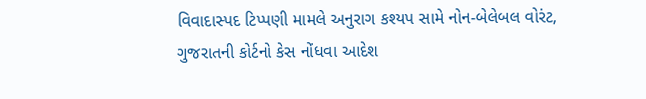વિવાદાસ્પદ ટિપ્પણી મામલે અનુરાગ કશ્યપ સામે નોન-બેલેબલ વોરંટ, ગુજરાતની કોર્ટનો કેસ નોંધવા આદેશ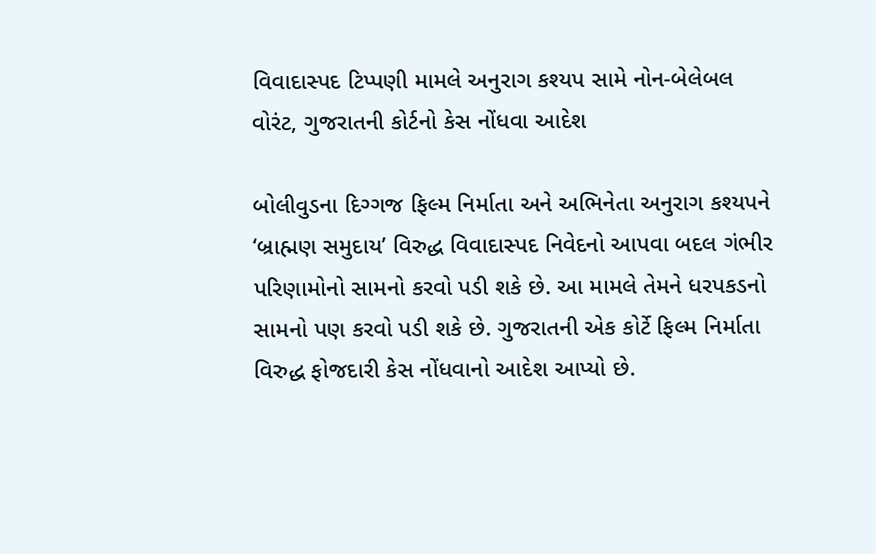વિવાદાસ્પદ ટિપ્પણી મામલે અનુરાગ કશ્યપ સામે નોન-બેલેબલ વોરંટ, ગુજરાતની કોર્ટનો કેસ નોંધવા આદેશ

બોલીવુડના દિગ્ગજ ફિલ્મ નિર્માતા અને અભિનેતા અનુરાગ કશ્યપને ‘બ્રાહ્મણ સમુદાય’ વિરુદ્ધ વિવાદાસ્પદ નિવેદનો આપવા બદલ ગંભીર પરિણામોનો સામનો કરવો પડી શકે છે. આ મામલે તેમને ધરપકડનો સામનો પણ કરવો પડી શકે છે. ગુજરાતની એક કોર્ટે ફિલ્મ નિર્માતા વિરુદ્ધ ફોજદારી કેસ નોંધવાનો આદેશ આપ્યો છે.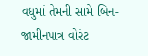વધુમાં તેમની સામે બિન-જામીનપાત્ર વોરંટ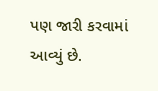પણ જારી કરવામાં આવ્યું છે.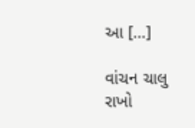આ […]

વાંચન ચાલુ રાખો